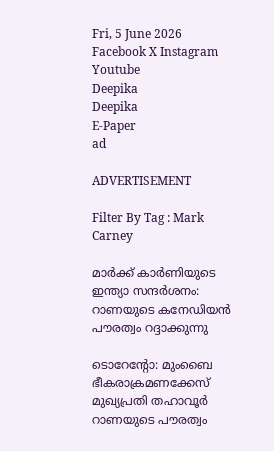Fri, 5 June 2026
Facebook X Instagram Youtube
Deepika
Deepika
E-Paper
ad

ADVERTISEMENT

Filter By Tag : Mark Carney

മാർക്ക് കാർണിയുടെ ഇന്ത്യാ സന്ദർശനം: റാണയുടെ കനേഡിയൻ പൗരത്വം റദ്ദാക്കുന്നു

ടൊറേന്‍റോ: മുംബൈ ഭീകരാക്രമണക്കേസ് മുഖ്യപ്രതി തഹാവൂർ റാണയുടെ പൗരത്വം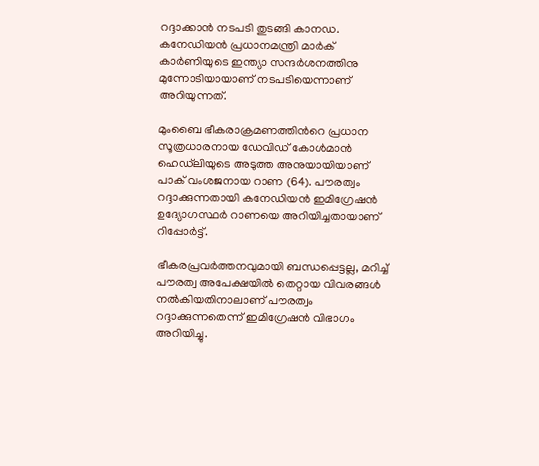റദ്ദാക്കാൻ നടപടി തുടങ്ങി കാനഡ. കനേഡിയൻ പ്രധാനമന്ത്രി മാർക് കാർണിയുടെ ഇന്ത്യാ സന്ദർശനത്തിനു മുന്നോടിയായാണ് നടപടിയെന്നാണ് അറിയുന്നത്.

മുംബൈ ഭീകരാക്രമണത്തിന്‍റെ പ്രധാന സൂത്രധാരനായ ഡേവിഡ് കോൾമാൻ ഹെഡ്‌ലിയുടെ അടുത്ത അനുയായിയാണ് പാക് വംശജനായ റാണ (64). പൗരത്വം റദ്ദാക്കുന്നതായി കനേഡിയൻ ഇമിഗ്രേഷൻ ഉദ്യോഗസ്ഥർ റാണയെ അറിയിച്ചതായാണ് റിപ്പോർട്ട്.

ഭീകരപ്രവർത്തനവുമായി ബന്ധപ്പെട്ടല്ല, മറിച്ച് പൗരത്വ അപേക്ഷയിൽ തെറ്റായ വിവരങ്ങൾ നൽകിയതിനാലാണ് പൗരത്വം റദ്ദാക്കുന്നതെന്ന് ഇമിഗ്രേഷൻ വിഭാഗം അറിയിച്ചു.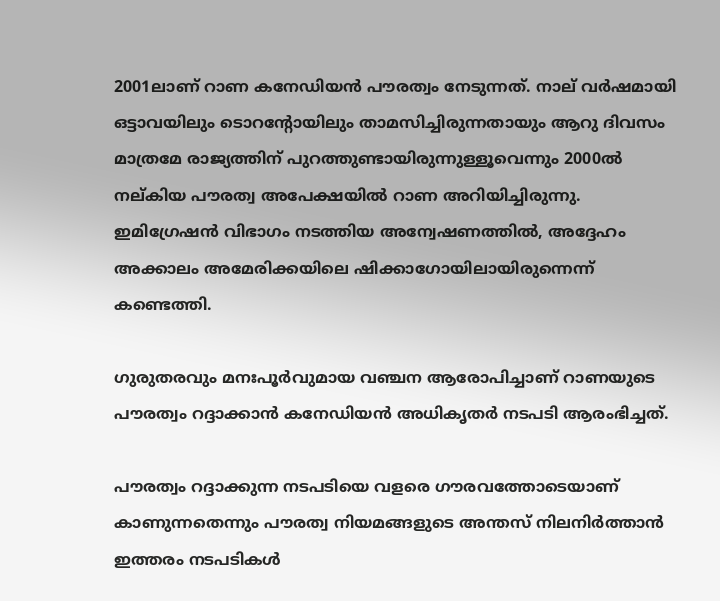2001ലാണ് റാണ കനേഡിയൻ പൗരത്വം നേടുന്നത്. നാല് വർഷമായി ഒട്ടാവയിലും ടൊറന്‍റോയിലും താമസിച്ചിരുന്നതായും ആറു ദിവസം മാത്രമേ രാജ്യത്തിന് പുറത്തുണ്ടായിരുന്നുള്ളൂവെന്നും 2000ൽ നല്കിയ പൗരത്വ അപേക്ഷയിൽ റാണ അറിയിച്ചിരുന്നു. ഇമിഗ്രേഷൻ വിഭാഗം നടത്തിയ അന്വേഷണത്തിൽ, അദ്ദേഹം അക്കാലം അമേരിക്കയിലെ ഷിക്കാഗോയിലായിരുന്നെന്ന് കണ്ടെത്തി.

ഗുരുതരവും മനഃപൂർവുമായ വഞ്ചന ആരോപിച്ചാണ് റാണയുടെ പൗരത്വം റദ്ദാക്കാൻ കനേഡിയൻ അധികൃതർ നടപടി ആരംഭിച്ചത്.

പൗരത്വം റദ്ദാക്കുന്ന നടപടിയെ വളരെ ഗൗരവത്തോടെയാണ് കാണുന്നതെന്നും പൗരത്വ നിയമങ്ങളുടെ അന്തസ് നിലനിർത്താൻ ഇത്തരം നടപടികൾ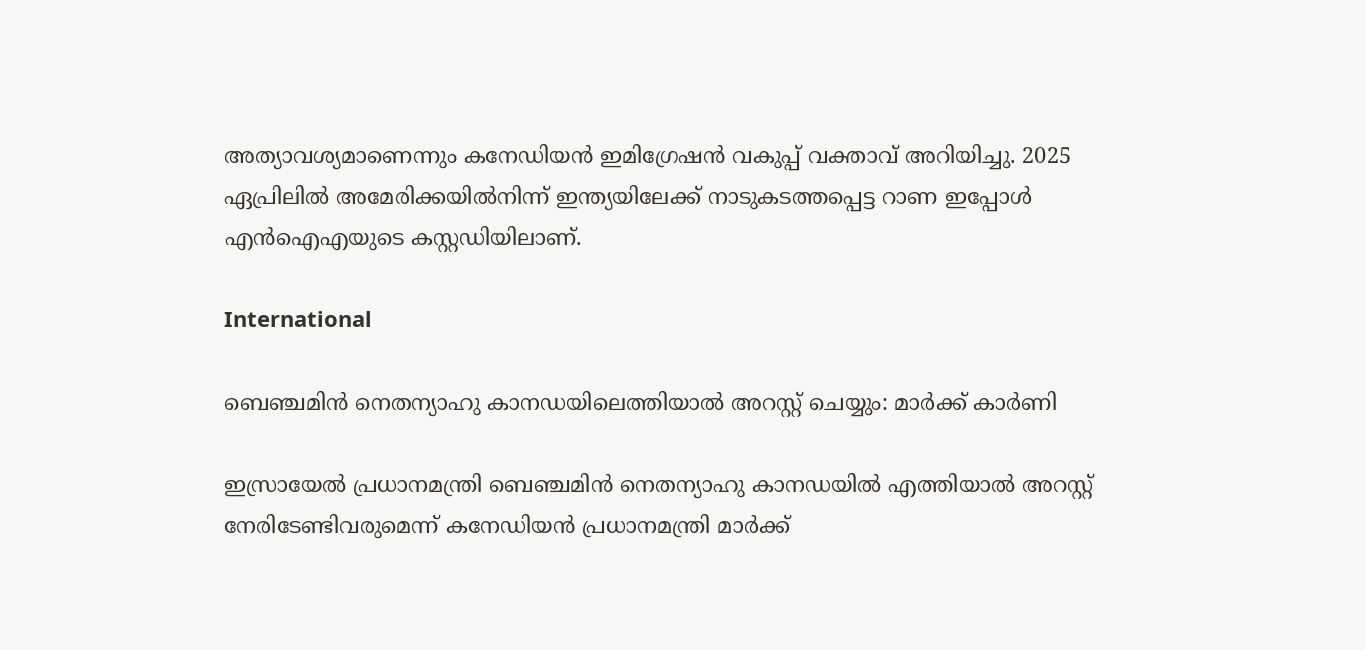അത്യാവശ്യമാണെന്നും കനേഡിയൻ ഇമിഗ്രേഷൻ വകുപ്പ് വക്താവ് അറിയിച്ചു. 2025 ഏപ്രിലിൽ അമേരിക്കയിൽനിന്ന് ഇന്ത്യയിലേക്ക് നാടുകടത്തപ്പെട്ട റാണ ഇപ്പോൾ എൻഐഎയുടെ കസ്റ്റഡിയിലാണ്.

International

ബെഞ്ചമിൻ നെതന്യാഹു കാനഡയിലെത്തിയാൽ അറസ്റ്റ് ചെയ്യും: മാർക്ക് കാർണി

ഇസ്രായേൽ പ്രധാനമന്ത്രി ബെഞ്ചമിൻ നെതന്യാഹു കാനഡയിൽ എത്തിയാൽ അറസ്റ്റ് നേരിടേണ്ടിവരുമെന്ന് കനേഡിയൻ പ്രധാനമന്ത്രി മാർക്ക്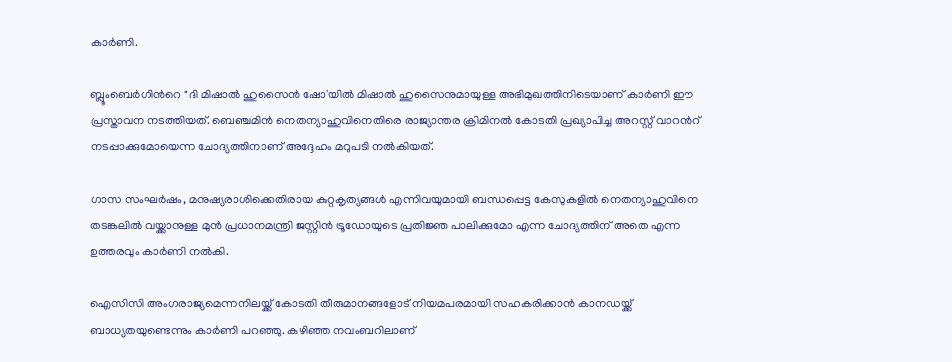കാർണി.

ബ്ലൂംബെർഗിന്‍റെ "ദി മിഷാൽ ഹുസൈൻ ഷോ'യിൽ മിഷാൽ ഹുസൈനുമായുള്ള അഭിമുഖത്തിനിടെയാണ് കാർണി ഈ പ്രസ്താവന നടത്തിയത്. ബെഞ്ചമിൻ നെതന്യാഹുവിനെതിരെ രാജ്യാന്തര ക്രിമിനൽ കോടതി പ്രഖ്യാപിച്ച അറസ്റ്റ് വാറന്‍റ് നടപ്പാക്കുമോയെന്ന ചോദ്യത്തിനാണ് അദ്ദേഹം മറുപടി നൽകിയത്.

ഗാസ സംഘർഷം, മനുഷ്യരാശിക്കെതിരായ കുറ്റകൃത്യങ്ങൾ എന്നിവയുമായി ബന്ധപ്പെട്ട കേസുകളിൽ നെതന്യാഹുവിനെ തടങ്കലിൽ വയ്ക്കാനുള്ള മുൻ പ്രധാനമന്ത്രി ജസ്റ്റിൻ ട്രൂഡോയുടെ പ്രതിജ്ഞ പാലിക്കുമോ എന്ന ചോദ്യത്തിന് അതെ എന്ന ഉത്തരവും കാർണി നൽകി.

ഐസിസി അംഗരാജ്യമെന്നനിലയ്ക്ക് കോടതി തീരുമാനങ്ങളോട് നിയമപരമായി സഹകരിക്കാൻ കാനഡയ്ക്ക് ബാധ്യതയുണ്ടെന്നും കാർണി പറഞ്ഞു. കഴിഞ്ഞ നവംബറിലാണ്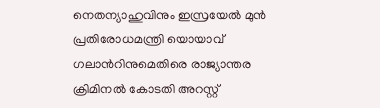നെതന്യാഹുവിനും ഇസ്രയേൽ മുൻ പ്രതിരോധമന്ത്രി യൊയാവ് ഗലാന്‍റിനുമെതിരെ രാജ്യാന്തര ക്രിമിനൽ കോടതി അറസ്റ്റ്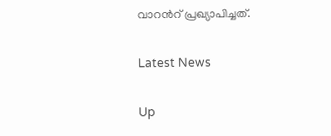വാറന്‍റ് പ്രഖ്യാപിച്ചത്.

Latest News

Up